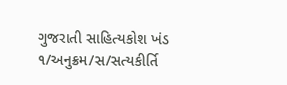ગુજરાતી સાહિત્યકોશ ખંડ ૧/અનુક્રમ/સ/સત્યકીર્તિ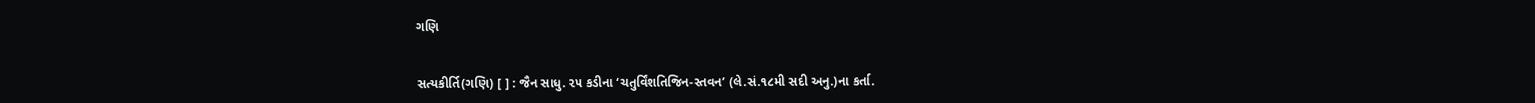ગણિ


સત્યકીર્તિ(ગણિ) [ ] : જૈન સાધુ. ૨૫ કડીના ‘ચતુર્વિંશતિજિન-સ્તવન’ (લે.સં.૧૮મી સદી અનુ.)ના કર્તા.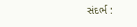સંદર્ભ :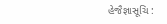હેજૈજ્ઞાસૂચિ :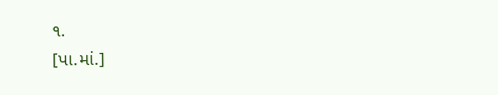૧.
[પા.માં.]